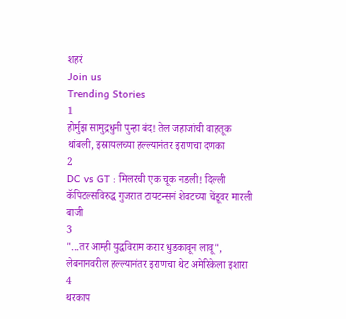शहरं
Join us
Trending Stories
1
होर्मुझ सामुद्रधुनी पुन्हा बंद! तेल जहाजांची वाहतूक थांबली, इस्रायलच्या हल्ल्यानंतर इराणचा दणका
2
DC vs GT : मिलरची एक चूक नडली! दिल्ली कॅपिटल्सविरुद्ध गुजरात टायटन्सनं शेवटच्या चेंडूवर मारली बाजी
3
"...तर आम्ही युद्धविराम करार धुडकावून लावू", लेबनानवरील हल्ल्यानंतर इराणचा थेट अमेरिकेला इशारा
4
थरकाप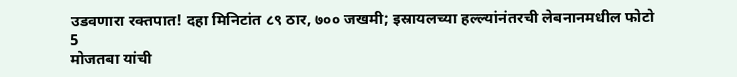उडवणारा रक्तपात! दहा मिनिटांत ८९ ठार, ७०० जखमी; इस्रायलच्या हल्ल्यांनंतरची लेबनानमधील फोटो
5
मोजतबा यांची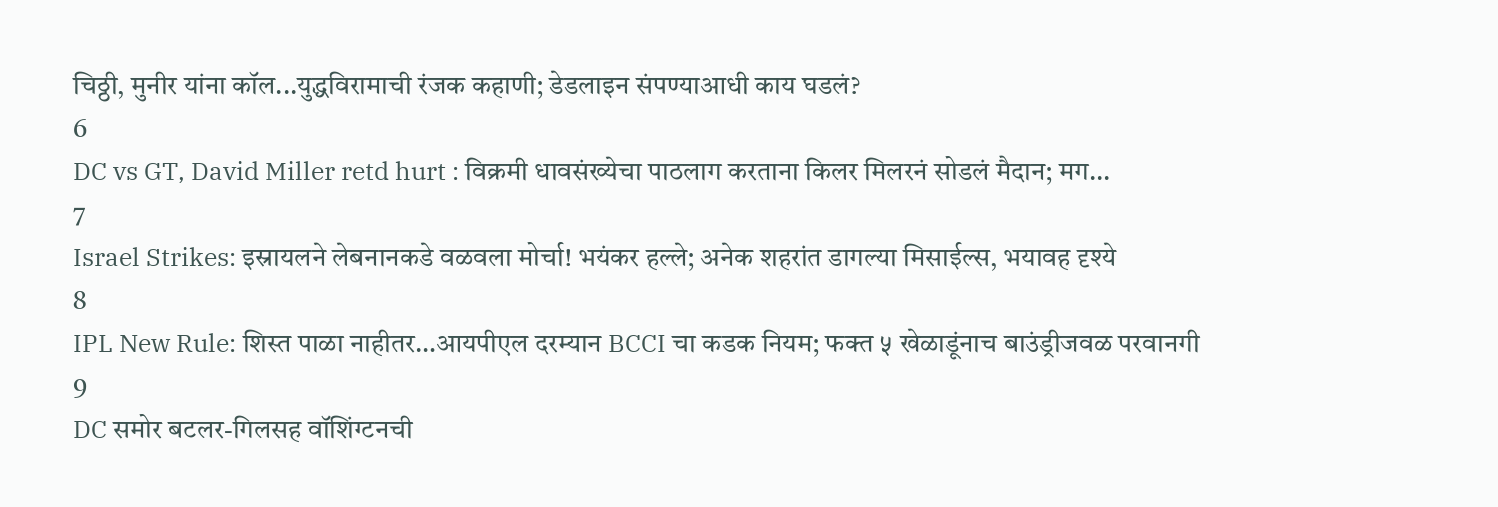चिठ्ठी, मुनीर यांना कॉल...युद्धविरामाची रंजक कहाणी; डेडलाइन संपण्याआधी काय घडलं?
6
DC vs GT, David Miller retd hurt : विक्रमी धावसंख्येचा पाठलाग करताना किलर मिलरनं सोडलं मैदान; मग...
7
Israel Strikes: इस्रायलने लेबनानकडे वळवला मोर्चा! भयंकर हल्ले; अनेक शहरांत डागल्या मिसाईल्स, भयावह दृश्ये
8
IPL New Rule: शिस्त पाळा नाहीतर…आयपीएल दरम्यान BCCI चा कडक नियम; फक्त ५ खेळाडूंनाच बाउंड्रीजवळ परवानगी
9
DC समोर बटलर-गिलसह वॉशिंग्टनची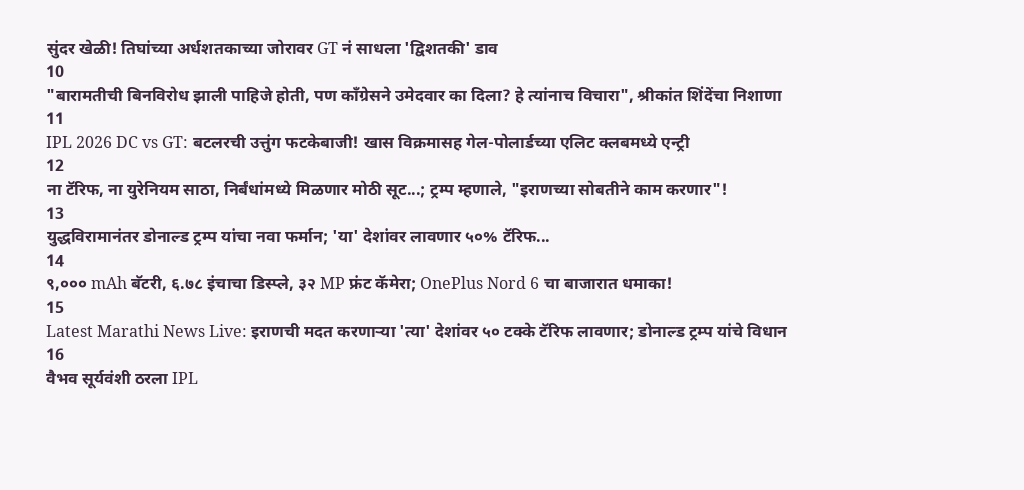सुंदर खेळी! तिघांच्या अर्धशतकाच्या जोरावर GT नं साधला 'द्विशतकी' डाव
10
"बारामतीची बिनविरोध झाली पाहिजे होती, पण काँग्रेसने उमेदवार का दिला? हे त्यांनाच विचारा", श्रीकांत शिंदेंचा निशाणा
11
IPL 2026 DC vs GT: बटलरची उत्तुंग फटकेबाजी! खास विक्रमासह गेल-पोलार्डच्या एलिट क्लबमध्ये एन्ट्री
12
ना टॅरिफ, ना युरेनियम साठा, निर्बंधांमध्ये मिळणार मोठी सूट...; ट्रम्प म्हणाले, "इराणच्या सोबतीने काम करणार"!
13
युद्धविरामानंतर डोनाल्ड ट्रम्प यांचा नवा फर्मान; 'या' देशांवर लावणार ५०% टॅरिफ...
14
९,००० mAh बॅटरी, ६.७८ इंचाचा डिस्प्ले, ३२ MP फ्रंट कॅमेरा; OnePlus Nord 6 चा बाजारात धमाका!
15
Latest Marathi News Live: इराणची मदत करणाऱ्या 'त्या' देशांवर ५० टक्के टॅरिफ लावणार; डोनाल्ड ट्रम्प यांचे विधान
16
वैभव सूर्यवंशी ठरला IPL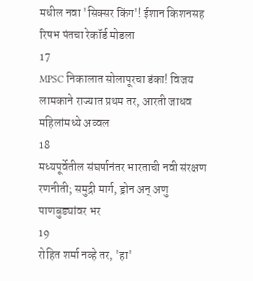मधील नवा 'सिक्सर किंग'! ईशान किशनसह रिषभ पंतचा रेकॉर्ड मोडला
17
MPSC निकालात सोलापूरचा डंका! विजय लामकाने राज्यात प्रथम तर, आरती जाधव महिलांमध्ये अव्वल
18
मध्यपूर्वेतील संघर्षानंतर भारताची नवी संरक्षण रणनीती; समुद्री मार्ग, ड्रोन अन् अणु पाणबुड्यांवर भर
19
रोहित शर्मा नव्हे तर, 'हा'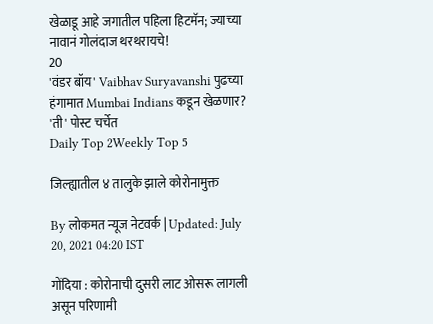खेळाडू आहे जगातील पहिला हिटमॅन; ज्याच्या नावानं गोलंदाज थरथरायचे!
20
'वंडर बॉय' Vaibhav Suryavanshi पुढच्या हंगामात Mumbai Indians कडून खेळणार? 'ती' पोस्ट चर्चेत
Daily Top 2Weekly Top 5

जिल्ह्यातील ४ तालुके झाले कोरोनामुक्त

By लोकमत न्यूज नेटवर्क | Updated: July 20, 2021 04:20 IST

गोंदिया : कोरोनाची दुसरी लाट ओसरू लागली असून परिणामी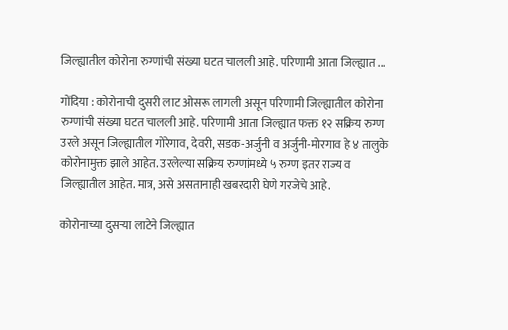जिल्ह्यातील कोरोना रुग्णांची संख्या घटत चालली आहे. परिणामी आता जिल्ह्यात ...

गोंदिया : कोरोनाची दुसरी लाट ओसरू लागली असून परिणामी जिल्ह्यातील कोरोना रुग्णांची संख्या घटत चालली आहे. परिणामी आता जिल्ह्यात फक्त १२ सक्रिय रुग्ण उरले असून जिल्ह्यातील गोरेगाव, देवरी, सडक-अर्जुनी व अर्जुनी-मोरगाव हे ४ तालुके कोरोनामुक्त झाले आहेत. उरलेल्या सक्रिय रुग्णांमध्ये ५ रुग्ण इतर राज्य व जिल्ह्यातील आहेत. मात्र, असे असतानाही खबरदारी घेणे गरजेचे आहे.

कोरोनाच्या दुसऱ्या लाटेने जिल्ह्यात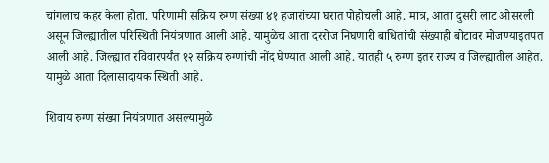चांगलाच कहर केला होता. परिणामी सक्रिय रुग्ण संख्या ४१ हजारांच्या घरात पोहोचली आहे. मात्र, आता दुसरी लाट ओसरली असून जिल्ह्यातील परिस्थिती नियंत्रणात आली आहे. यामुळेच आता दररोज निघणारी बाधितांची संख्याही बोटावर मोजण्याइतपत आली आहे. जिल्ह्यात रविवारपर्यंत १२ सक्रिय रुग्णांची नोंद घेण्यात आली आहे. यातही ५ रुग्ण इतर राज्य व जिल्ह्यातील आहेत. यामुळे आता दिलासादायक स्थिती आहे.

शिवाय रुग्ण संख्या नियंत्रणात असल्यामुळे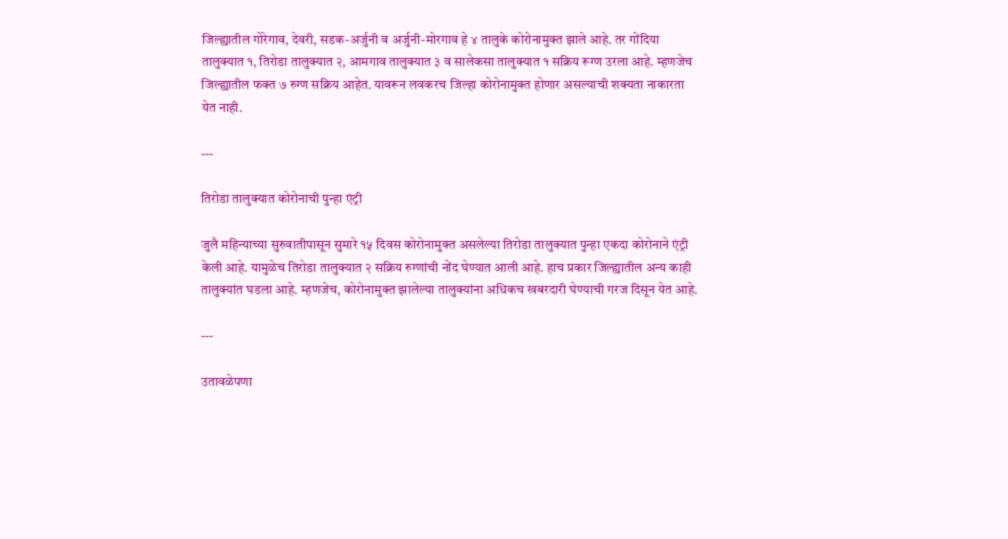जिल्ह्यातील गोरेगाव, देवरी, सडक-अर्जुनी व अर्जुनी-मोरगाव हे ४ तालुके कोरोनामुक्त झाले आहे. तर गोंदिया तालुक्यात १, तिरोडा तालुक्यात २, आमगाव तालुक्यात ३ व सालेकसा तालुक्यात १ सक्रिय रूग्ण उरला आहे. म्हणजेच जिल्ह्यातील फक्त ७ रुग्ण सक्रिय आहेत. यावरून लवकरच जिल्हा कोरोनामुक्त होणार असल्याची शक्यता नाकारता येत नाही.

---

तिरोडा तालुक्यात कोरोनाची पुन्हा एंट्री

जुलै महिन्याच्या सुरुवातीपासून सुमारे १५ दिवस कोरोनामुक्त असलेल्या तिरोडा तालुक्यात पुन्हा एकदा कोरोनाने एंट्री केली आहे. यामुळेच तिरोडा तालुक्यात २ सक्रिय रुग्णांची नोंद घेण्यात आली आहे. हाच प्रकार जिल्ह्यातील अन्य काही तालुक्यांत घडला आहे. म्हणजेच, कोरोनामुक्त झालेल्या तालुक्यांना अधिकच खबरदारी घेण्याची गरज दिसून येत आहे.

---

उतावळेपणा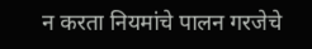न करता नियमांचे पालन गरजेचे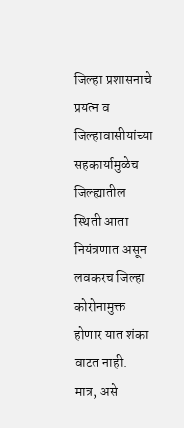जिल्हा प्रशासनाचे प्रयत्न व जिल्हावासीयांच्या सहकार्यामुळेच जिल्ह्यातील स्थिती आता नियंत्रणात असून लवकरच जिल्हा कोरोनामुक्त होणार यात शंका वाटत नाही. मात्र, असे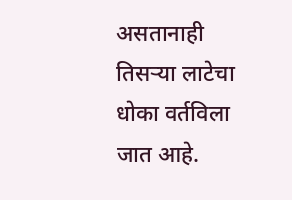असतानाही तिसऱ्या लाटेचा धोका वर्तविला जात आहे.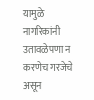यामुळे नागरिकांनी उतावळेपणा न करणेच गरजेचे असून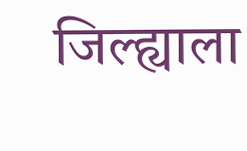जिल्ह्याला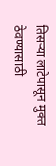तिसऱ्या लाटेपासून मुक्त ठेवण्यासाठी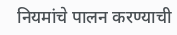नियमांचे पालन करण्याची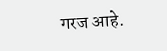गरज आहे.